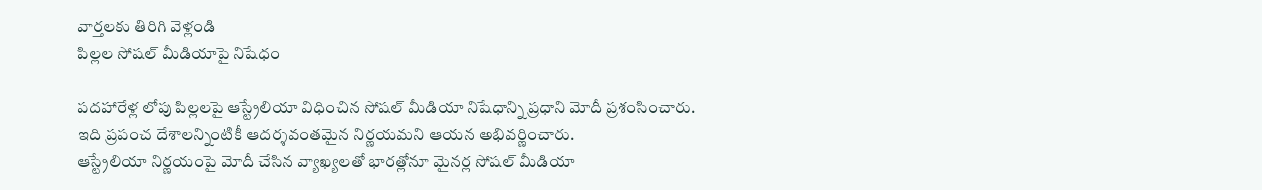వార్తలకు తిరిగి వెళ్లండి
పిల్లల సోషల్ మీడియాపై నిషేధం

పదహారేళ్ల లోపు పిల్లలపై ఆస్ట్రేలియా విధించిన సోషల్ మీడియా నిషేధాన్ని ప్రధాని మోదీ ప్రశంసించారు. ఇది ప్రపంచ దేశాలన్నింటికీ ఆదర్శవంతమైన నిర్ణయమని ఆయన అభివర్ణించారు.
ఆస్ట్రేలియా నిర్ణయంపై మోదీ చేసిన వ్యాఖ్యలతో భారత్లోనూ మైనర్ల సోషల్ మీడియా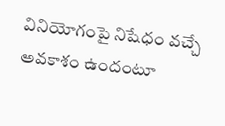వినియోగంపై నిషేధం వచ్చే అవకాశం ఉందంటూ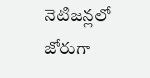నెటిజన్లలో జోరుగా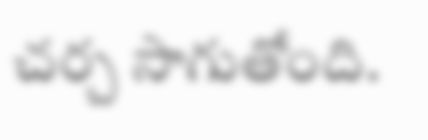చర్చ సాగుతోంది.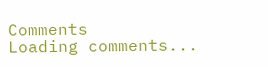Comments
Loading comments...